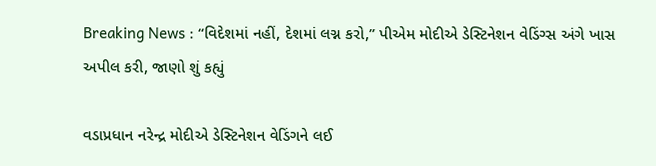Breaking News : “વિદેશમાં નહીં, દેશમાં લગ્ન કરો,” પીએમ મોદીએ ડેસ્ટિનેશન વેડિંગ્સ અંગે ખાસ અપીલ કરી, જાણો શું કહ્યું

વડાપ્રધાન નરેન્દ્ર મોદીએ ડેસ્ટિનેશન વેડિંગને લઈ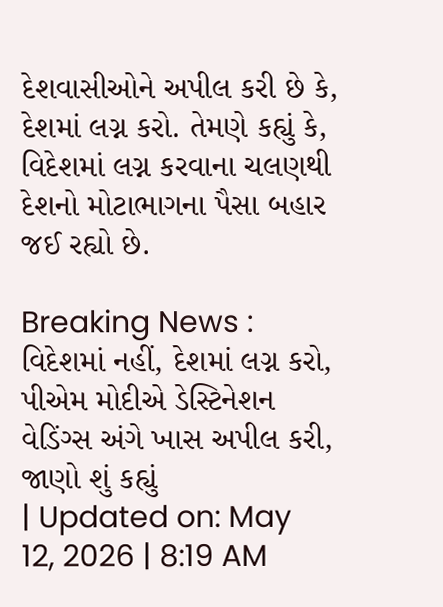દેશવાસીઓને અપીલ કરી છે કે, દેશમાં લગ્ન કરો. તેમણે કહ્યું કે, વિદેશમાં લગ્ન કરવાના ચલણથી દેશનો મોટાભાગના પૈસા બહાર જઈ રહ્યો છે.

Breaking News :  વિદેશમાં નહીં, દેશમાં લગ્ન કરો, પીએમ મોદીએ ડેસ્ટિનેશન વેડિંગ્સ અંગે ખાસ અપીલ કરી, જાણો શું કહ્યું
| Updated on: May 12, 2026 | 8:19 AM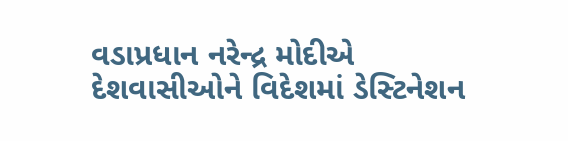વડાપ્રધાન નરેન્દ્ર મોદીએ દેશવાસીઓને વિદેશમાં ડેસ્ટિનેશન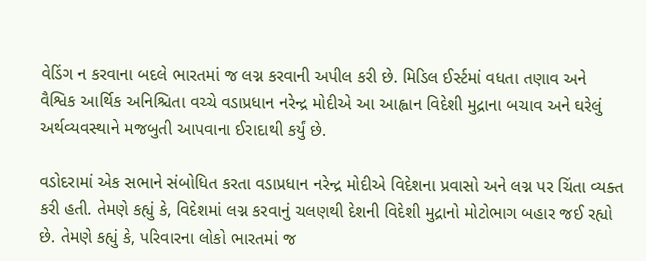વેડિંગ ન કરવાના બદલે ભારતમાં જ લગ્ન કરવાની અપીલ કરી છે. મિડિલ ઈર્સ્ટમાં વધતા તણાવ અને વૈશ્વિક આર્થિક અનિશ્ચિતા વચ્ચે વડાપ્રધાન નરેન્દ્ર મોદીએ આ આહ્વાન વિદેશી મુદ્રાના બચાવ અને ઘરેલું અર્થવ્યવસ્થાને મજબુતી આપવાના ઈરાદાથી કર્યું છે.

વડોદરામાં એક સભાને સંબોધિત કરતા વડાપ્રધાન નરેન્દ્ર મોદીએ વિદેશના પ્રવાસો અને લગ્ન પર ચિંતા વ્યક્ત કરી હતી. તેમણે કહ્યું કે, વિદેશમાં લગ્ન કરવાનું ચલણથી દેશની વિદેશી મુદ્રાનો મોટોભાગ બહાર જઈ રહ્યો છે. તેમણે કહ્યું કે, પરિવારના લોકો ભારતમાં જ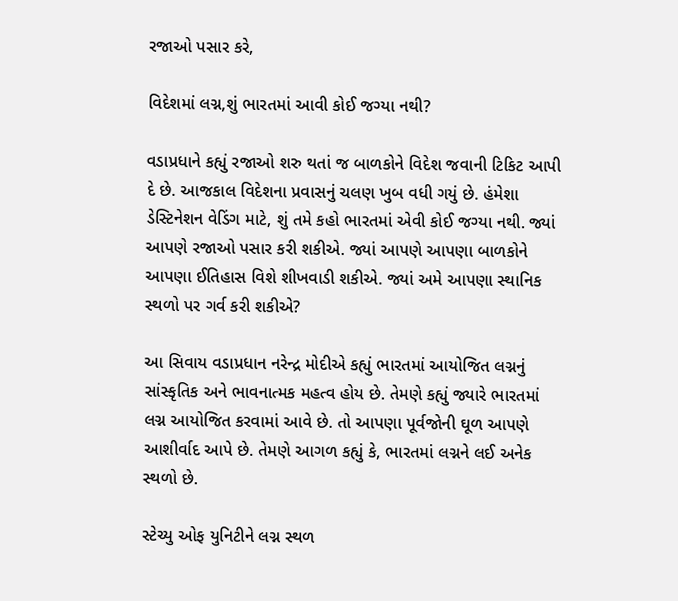રજાઓ પસાર કરે,

વિદેશમાં લગ્ન,શું ભારતમાં આવી કોઈ જગ્યા નથી?

વડાપ્રધાને કહ્યું રજાઓ શરુ થતાં જ બાળકોને વિદેશ જવાની ટિકિટ આપી દે છે. આજકાલ વિદેશના પ્રવાસનું ચલણ ખુબ વધી ગયું છે. હંમેશા ડેસ્ટિનેશન વેડિંગ માટે, શું તમે કહો ભારતમાં એવી કોઈ જગ્યા નથી. જ્યાં આપણે રજાઓ પસાર કરી શકીએ. જ્યાં આપણે આપણા બાળકોને આપણા ઈતિહાસ વિશે શીખવાડી શકીએ. જ્યાં અમે આપણા સ્થાનિક સ્થળો પર ગર્વ કરી શકીએ?

આ સિવાય વડાપ્રધાન નરેન્દ્ર મોદીએ કહ્યું ભારતમાં આયોજિત લગ્નનું સાંસ્કૃતિક અને ભાવનાત્મક મહત્વ હોય છે. તેમણે કહ્યું જ્યારે ભારતમાં લગ્ન આયોજિત કરવામાં આવે છે. તો આપણા પૂર્વજોની ઘૂળ આપણે આશીર્વાદ આપે છે. તેમણે આગળ કહ્યું કે, ભારતમાં લગ્નને લઈ અનેક સ્થળો છે.

સ્ટેચ્યુ ઓફ યુનિટીને લગ્ન સ્થળ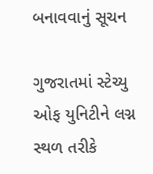બનાવવાનું સૂચન

ગુજરાતમાં સ્ટેચ્યુ ઓફ યુનિટીને લગ્ન સ્થળ તરીકે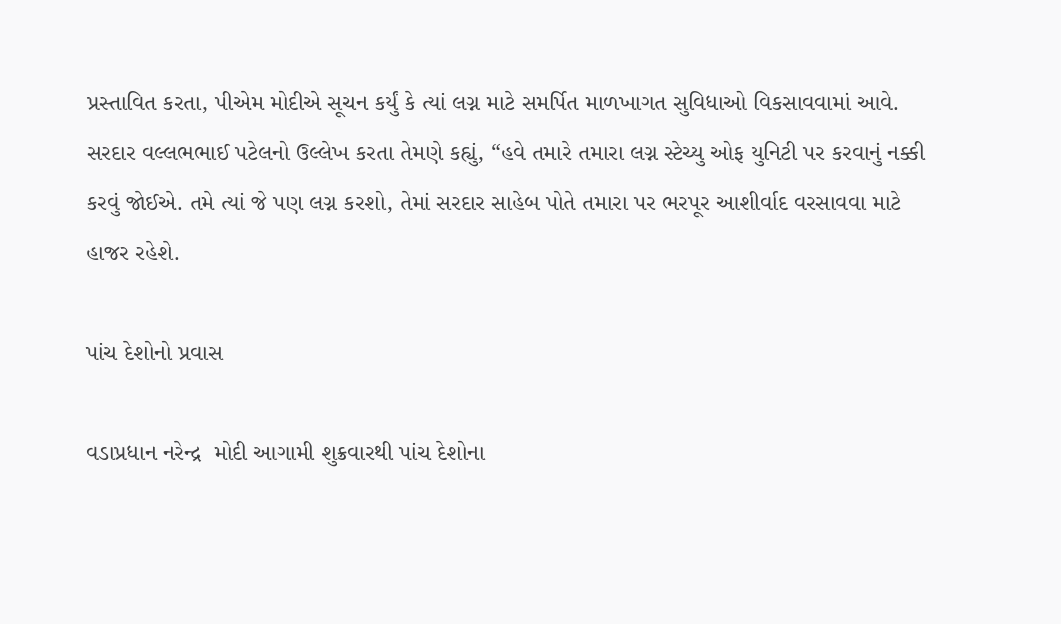પ્રસ્તાવિત કરતા, પીએમ મોદીએ સૂચન કર્યું કે ત્યાં લગ્ન માટે સમર્પિત માળખાગત સુવિધાઓ વિકસાવવામાં આવે. સરદાર વલ્લભભાઈ પટેલનો ઉલ્લેખ કરતા તેમણે કહ્યું, “હવે તમારે તમારા લગ્ન સ્ટેચ્યુ ઓફ યુનિટી પર કરવાનું નક્કી કરવું જોઈએ. તમે ત્યાં જે પણ લગ્ન કરશો, તેમાં સરદાર સાહેબ પોતે તમારા પર ભરપૂર આશીર્વાદ વરસાવવા માટે હાજર રહેશે.

પાંચ દેશોનો પ્રવાસ

વડાપ્રધાન નરેન્દ્ર  મોદી આગામી શુક્રવારથી પાંચ દેશોના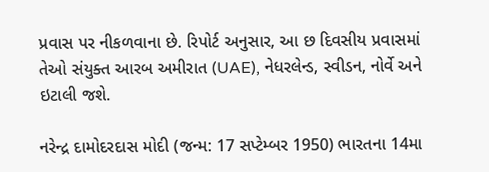પ્રવાસ પર નીકળવાના છે. રિપોર્ટ અનુસાર, આ છ દિવસીય પ્રવાસમાં તેઓ સંયુક્ત આરબ અમીરાત (UAE), નેધરલેન્ડ, સ્વીડન, નોર્વે અને ઇટાલી જશે.

નરેન્દ્ર દામોદરદાસ મોદી (જન્મ: 17 સપ્ટેમ્બર 1950) ભારતના 14મા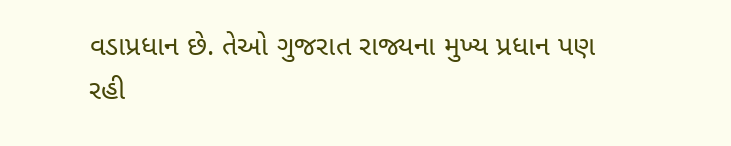વડાપ્રધાન છે. તેઓ ગુજરાત રાજ્યના મુખ્ય પ્રધાન પણ રહી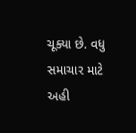ચૂક્યા છે. વધુ સમાચાર માટે અહી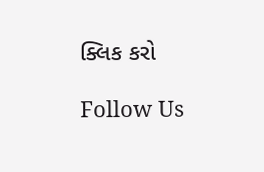ક્લિક કરો

Follow Us